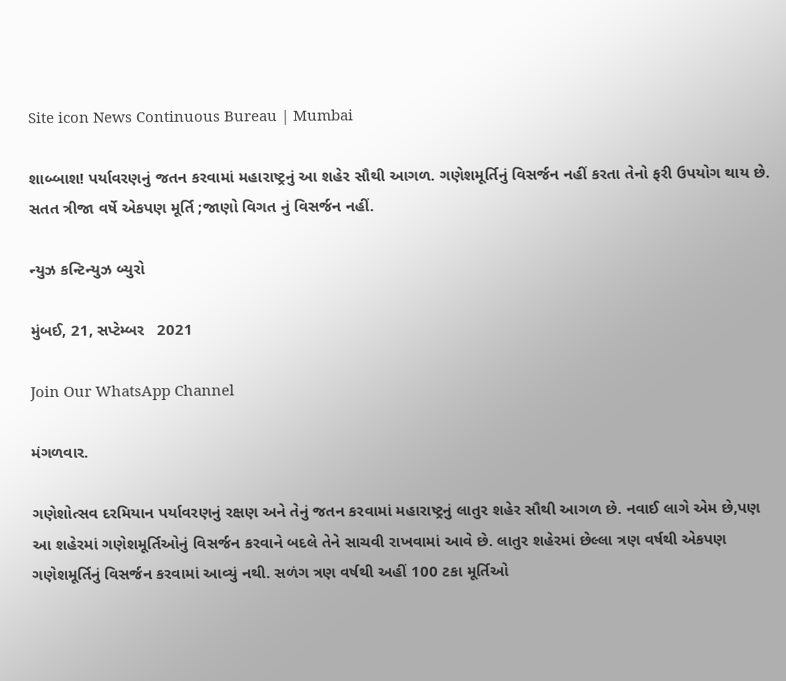Site icon News Continuous Bureau | Mumbai

શાબ્બાશ! પર્યાવરણનું જતન કરવામાં મહારાષ્ટ્રનું આ શહેર સૌથી આગળ. ગણેશમૂર્તિનું વિસર્જન નહીં કરતા તેનો ફરી ઉપયોગ થાય છે. સતત ત્રીજા વર્ષે એકપણ મૂર્તિ ;જાણો વિગત નું વિસર્જન નહીં.

ન્યુઝ કન્ટિન્યુઝ બ્યુરો

મુંબઈ, 21, સપ્ટેમ્બર   2021

Join Our WhatsApp Channel

મંગળવાર.

ગણેશોત્સવ દરમિયાન પર્યાવરણનું રક્ષણ અને તેનું જતન કરવામાં મહારાષ્ટ્રનું લાતુર શહેર સૌથી આગળ છે. નવાઈ લાગે એમ છે,પણ આ શહેરમાં ગણેશમૂર્તિઓનું વિસર્જન કરવાને બદલે તેને સાચવી રાખવામાં આવે છે. લાતુર શહેરમાં છેલ્લા ત્રણ વર્ષથી એકપણ ગણેશમૂર્તિનું વિસર્જન કરવામાં આવ્યું નથી. સળંગ ત્રણ વર્ષથી અહીં 100 ટકા મૂર્તિઓ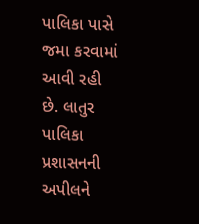પાલિકા પાસે જમા કરવામાં આવી રહી છે. લાતુર પાલિકા પ્રશાસનની અપીલને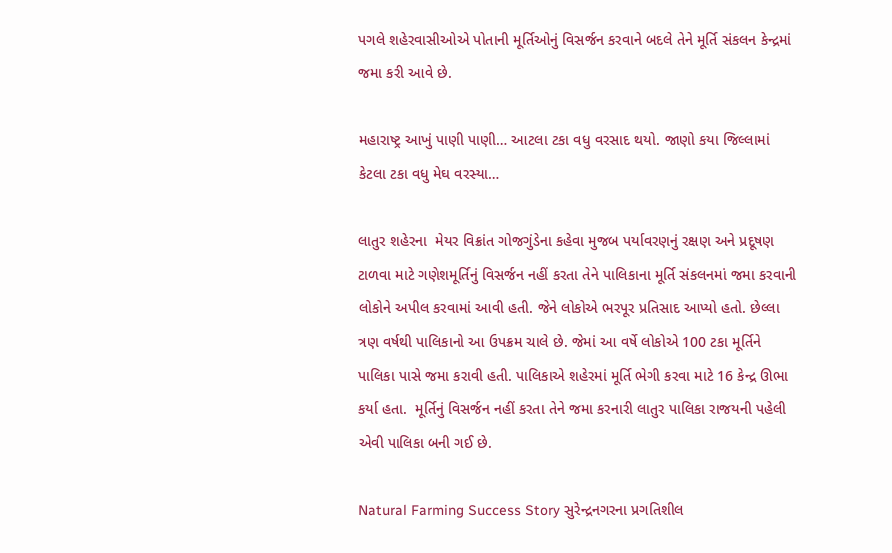પગલે શહેરવાસીઓએ પોતાની મૂર્તિઓનું વિસર્જન કરવાને બદલે તેને મૂર્તિ સંકલન કેન્દ્રમાં જમા કરી આવે છે.

મહારાષ્ટ્ર આખું પાણી પાણી… આટલા ટકા વધુ વરસાદ થયો. જાણો કયા જિલ્લામાં કેટલા ટકા વધુ મેઘ વરસ્યા…

લાતુર શહેરના  મેયર વિક્રાંત ગોજગુંડેના કહેવા મુજબ પર્યાવરણનું રક્ષણ અને પ્રદૂષણ ટાળવા માટે ગણેશમૂર્તિનું વિસર્જન નહીં કરતા તેને પાલિકાના મૂર્તિ સંકલનમાં જમા કરવાની લોકોને અપીલ કરવામાં આવી હતી. જેને લોકોએ ભરપૂર પ્રતિસાદ આપ્યો હતો. છેલ્લા ત્રણ વર્ષથી પાલિકાનો આ ઉપક્રમ ચાલે છે. જેમાં આ વર્ષે લોકોએ 100 ટકા મૂર્તિને પાલિકા પાસે જમા કરાવી હતી. પાલિકાએ શહેરમાં મૂર્તિ ભેગી કરવા માટે 16 કેન્દ્ર ઊભા કર્યા હતા.  મૂર્તિનું વિસર્જન નહીં કરતા તેને જમા કરનારી લાતુર પાલિકા રાજયની પહેલી એવી પાલિકા બની ગઈ છે.

Natural Farming Success Story સુરેન્દ્રનગરના પ્રગતિશીલ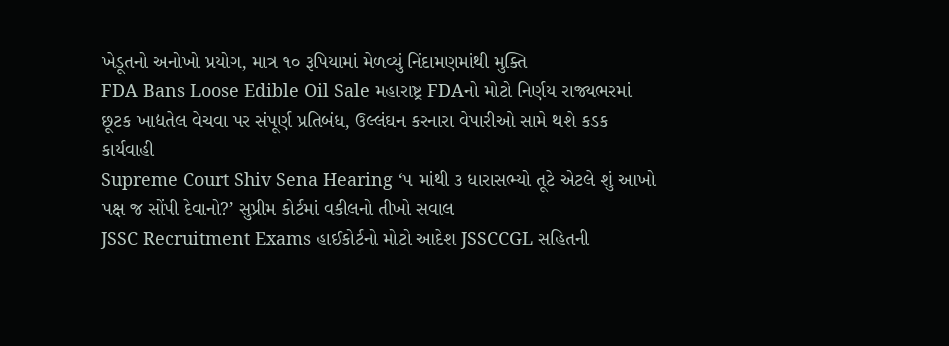ખેડૂતનો અનોખો પ્રયોગ, માત્ર ૧૦ રૂપિયામાં મેળવ્યું નિંદામણમાંથી મુક્તિ
FDA Bans Loose Edible Oil Sale મહારાષ્ટ્ર FDAનો મોટો નિર્ણય રાજ્યભરમાં છૂટક ખાદ્યતેલ વેચવા પર સંપૂર્ણ પ્રતિબંધ, ઉલ્લંઘન કરનારા વેપારીઓ સામે થશે કડક કાર્યવાહી
Supreme Court Shiv Sena Hearing ‘૫ માંથી ૩ ધારાસભ્યો તૂટે એટલે શું આખો પક્ષ જ સોંપી દેવાનો?’ સુપ્રીમ કોર્ટમાં વકીલનો તીખો સવાલ
JSSC Recruitment Exams હાઈકોર્ટનો મોટો આદેશ JSSCCGL સહિતની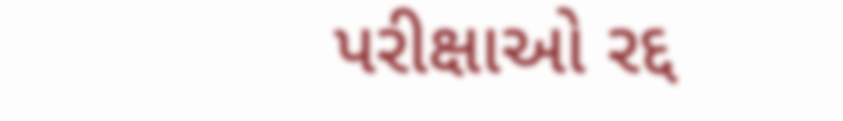પરીક્ષાઓ રદ્દ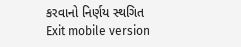કરવાનો નિર્ણય સ્થગિત
Exit mobile version